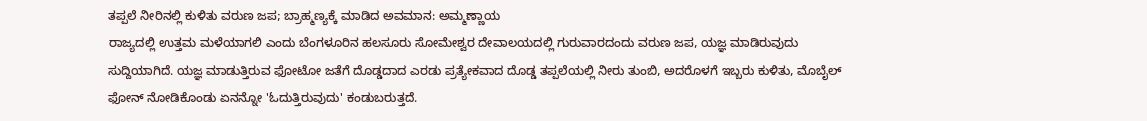ತಪ್ಪಲೆ ನೀರಿನಲ್ಲಿ ಕುಳಿತು ವರುಣ ಜಪ; ಬ್ರಾಹ್ಮಣ್ಯಕ್ಕೆ ಮಾಡಿದ ಅವಮಾನ: ಅಮ್ಮಣ್ಣಾಯ
ರಾಜ್ಯದಲ್ಲಿ ಉತ್ತಮ ಮಳೆಯಾಗಲಿ ಎಂದು ಬೆಂಗಳೂರಿನ ಹಲಸೂರು ಸೋಮೇಶ್ವರ ದೇವಾಲಯದಲ್ಲಿ ಗುರುವಾರದಂದು ವರುಣ ಜಪ, ಯಜ್ಞ ಮಾಡಿರುವುದು ಸುದ್ದಿಯಾಗಿದೆ. ಯಜ್ಞ ಮಾಡುತ್ತಿರುವ ಫೋಟೋ ಜತೆಗೆ ದೊಡ್ಡದಾದ ಎರಡು ಪ್ರತ್ಯೇಕವಾದ ದೊಡ್ಡ ತಪ್ಪಲೆಯಲ್ಲಿ ನೀರು ತುಂಬಿ, ಅದರೊಳಗೆ ಇಬ್ಬರು ಕುಳಿತು, ಮೊಬೈಲ್ ಫೋನ್ ನೋಡಿಕೊಂಡು ಏನನ್ನೋ 'ಓದುತ್ತಿರುವುದು' ಕಂಡುಬರುತ್ತದೆ.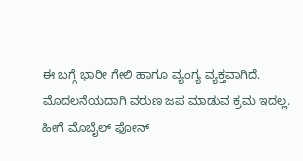ಈ ಬಗ್ಗೆ ಭಾರೀ ಗೇಲಿ ಹಾಗೂ ವ್ಯಂಗ್ಯ ವ್ಯಕ್ತವಾಗಿದೆ. ಮೊದಲನೆಯದಾಗಿ ವರುಣ ಜಪ ಮಾಡುವ ಕ್ರಮ ಇದಲ್ಲ. ಹೀಗೆ ಮೊಬೈಲ್ ಫೋನ್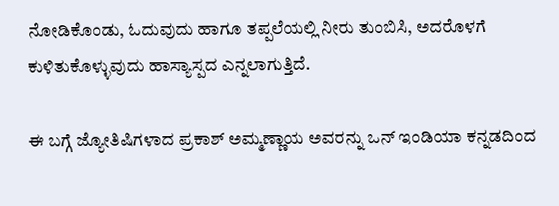ನೋಡಿಕೊಂಡು, ಓದುವುದು ಹಾಗೂ ತಪ್ಪಲೆಯಲ್ಲಿ ನೀರು ತುಂಬಿಸಿ, ಅದರೊಳಗೆ ಕುಳಿತುಕೊಳ್ಳುವುದು ಹಾಸ್ಯಾಸ್ಪದ ಎನ್ನಲಾಗುತ್ತಿದೆ.

ಈ ಬಗ್ಗೆ ಜ್ಯೋತಿಷಿಗಳಾದ ಪ್ರಕಾಶ್ ಅಮ್ಮಣ್ಣಾಯ ಅವರನ್ನು ಒನ್ ಇಂಡಿಯಾ ಕನ್ನಡದಿಂದ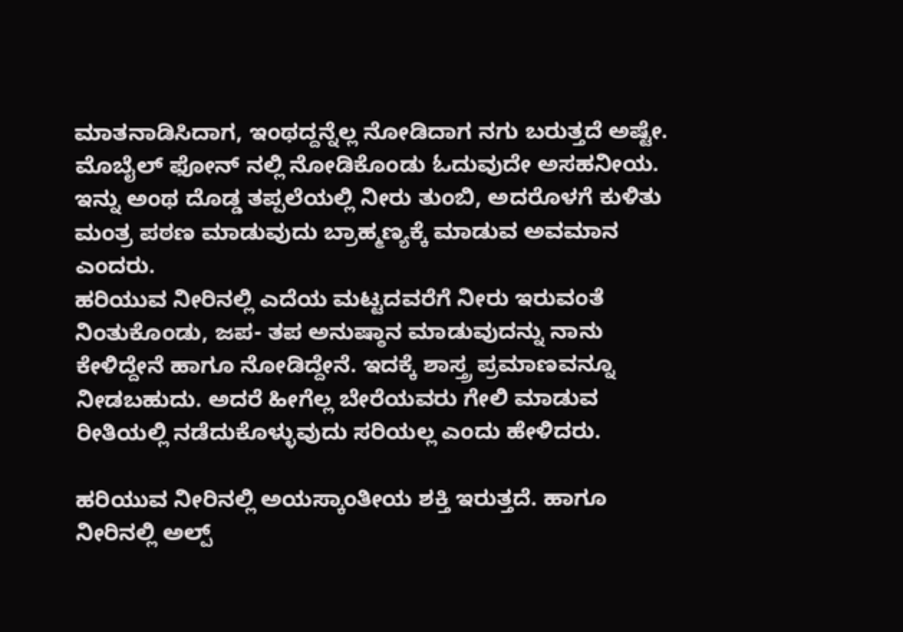ಮಾತನಾಡಿಸಿದಾಗ, ಇಂಥದ್ದನ್ನೆಲ್ಲ ನೋಡಿದಾಗ ನಗು ಬರುತ್ತದೆ ಅಷ್ಟೇ. ಮೊಬೈಲ್ ಫೋನ್ ನಲ್ಲಿ ನೋಡಿಕೊಂಡು ಓದುವುದೇ ಅಸಹನೀಯ. ಇನ್ನು ಅಂಥ ದೊಡ್ಡ ತಪ್ಪಲೆಯಲ್ಲಿ ನೀರು ತುಂಬಿ, ಅದರೊಳಗೆ ಕುಳಿತು ಮಂತ್ರ ಪಠಣ ಮಾಡುವುದು ಬ್ರಾಹ್ಮಣ್ಯಕ್ಕೆ ಮಾಡುವ ಅವಮಾನ ಎಂದರು.
ಹರಿಯುವ ನೀರಿನಲ್ಲಿ ಎದೆಯ ಮಟ್ಟದವರೆಗೆ ನೀರು ಇರುವಂತೆ ನಿಂತುಕೊಂಡು, ಜಪ- ತಪ ಅನುಷ್ಠಾನ ಮಾಡುವುದನ್ನು ನಾನು ಕೇಳಿದ್ದೇನೆ ಹಾಗೂ ನೋಡಿದ್ದೇನೆ. ಇದಕ್ಕೆ ಶಾಸ್ತ್ರ ಪ್ರಮಾಣವನ್ನೂ ನೀಡಬಹುದು. ಅದರೆ ಹೀಗೆಲ್ಲ ಬೇರೆಯವರು ಗೇಲಿ ಮಾಡುವ ರೀತಿಯಲ್ಲಿ ನಡೆದುಕೊಳ್ಳುವುದು ಸರಿಯಲ್ಲ ಎಂದು ಹೇಳಿದರು.

ಹರಿಯುವ ನೀರಿನಲ್ಲಿ ಅಯಸ್ಕಾಂತೀಯ ಶಕ್ತಿ ಇರುತ್ತದೆ. ಹಾಗೂ ನೀರಿನಲ್ಲಿ ಅಲ್ಪ್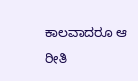ಕಾಲವಾದರೂ ಆ ರೀತಿ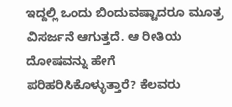ಇದ್ದಲ್ಲಿ ಒಂದು ಬಿಂದುವಷ್ಟಾದರೂ ಮೂತ್ರ ವಿಸರ್ಜನೆ ಆಗುತ್ತದೆ. ಆ ರೀತಿಯ ದೋಷವನ್ನು ಹೇಗೆ ಪರಿಹರಿಸಿಕೊಳ್ಳುತ್ತಾರೆ? ಕೆಲವರು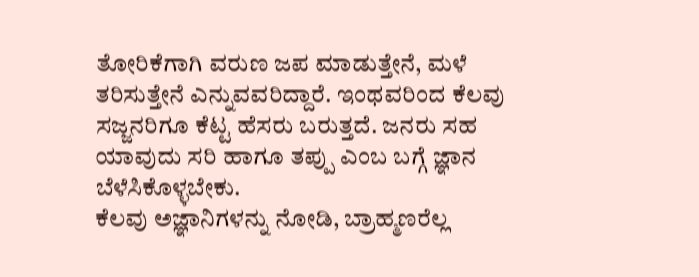ತೋರಿಕೆಗಾಗಿ ವರುಣ ಜಪ ಮಾಡುತ್ತೇನೆ, ಮಳೆ ತರಿಸುತ್ತೇನೆ ಎನ್ನುವವರಿದ್ದಾರೆ. ಇಂಥವರಿಂದ ಕೆಲವು ಸಜ್ಜನರಿಗೂ ಕೆಟ್ಟ ಹೆಸರು ಬರುತ್ತದೆ. ಜನರು ಸಹ ಯಾವುದು ಸರಿ ಹಾಗೂ ತಪ್ಪು ಎಂಬ ಬಗ್ಗೆ ಜ್ಞಾನ ಬೆಳೆಸಿಕೊಳ್ಳಬೇಕು.
ಕೆಲವು ಅಜ್ಞಾನಿಗಳನ್ನು ನೋಡಿ, ಬ್ರಾಹ್ಮಣರೆಲ್ಲ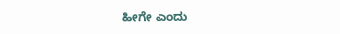ಹೀಗೇ ಎಂದು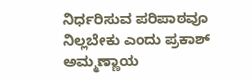ನಿರ್ಧರಿಸುವ ಪರಿಪಾಠವೂ ನಿಲ್ಲಬೇಕು ಎಂದು ಪ್ರಕಾಶ್ ಅಮ್ಮಣ್ಣಾಯ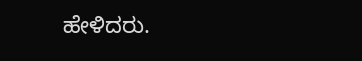ಹೇಳಿದರು.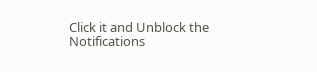Click it and Unblock the Notifications